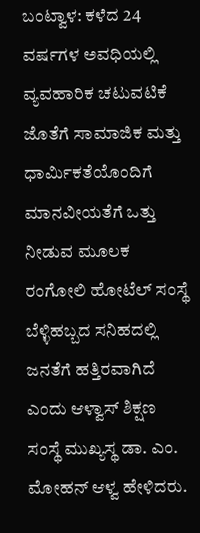ಬಂಟ್ವಾಳ: ಕಳೆದ 24 ವರ್ಷಗಳ ಅವಧಿಯಲ್ಲಿ ವ್ಯವಹಾರಿಕ ಚಟುವಟಿಕೆ ಜೊತೆಗೆ ಸಾಮಾಜಿಕ ಮತ್ತು ಧಾರ್ಮಿಕತೆಯೊಂದಿಗೆ ಮಾನವೀಯತೆಗೆ ಒತ್ತು ನೀಡುವ ಮೂಲಕ ರಂಗೋಲಿ ಹೋಟೆಲ್ ಸಂಸ್ಥೆ ಬೆಳ್ಳಿಹಬ್ಬದ ಸನಿಹದಲ್ಲಿ ಜನತೆಗೆ ಹತ್ತಿರವಾಗಿದೆ ಎಂದು ಆಳ್ವಾಸ್ ಶಿಕ್ಷಣ ಸಂಸ್ಥೆ ಮುಖ್ಯಸ್ಥ ಡಾ. ಎಂ. ಮೋಹನ್ ಆಳ್ವ ಹೇಳಿದರು.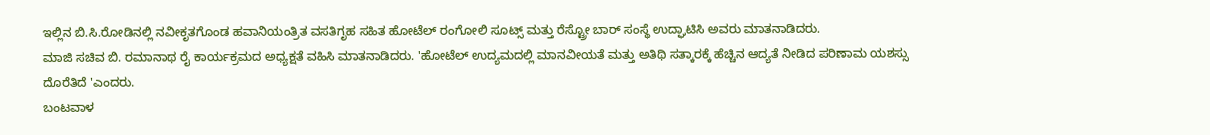ಇಲ್ಲಿನ ಬಿ.ಸಿ.ರೋಡಿನಲ್ಲಿ ನವೀಕೃತಗೊಂಡ ಹವಾನಿಯಂತ್ರಿತ ವಸತಿಗೃಹ ಸಹಿತ ಹೋಟೆಲ್ ರಂಗೋಲಿ ಸೂಟ್ಸ್ ಮತ್ತು ರೆಸ್ಟ್ರೋ ಬಾರ್ ಸಂಸ್ಥೆ ಉದ್ಘಾಟಿಸಿ ಅವರು ಮಾತನಾಡಿದರು.
ಮಾಜಿ ಸಚಿವ ಬಿ. ರಮಾನಾಥ ರೈ ಕಾರ್ಯಕ್ರಮದ ಅಧ್ಯಕ್ಷತೆ ವಹಿಸಿ ಮಾತನಾಡಿದರು. 'ಹೋಟೆಲ್ ಉದ್ಯಮದಲ್ಲಿ ಮಾನವೀಯತೆ ಮತ್ತು ಅತಿಥಿ ಸತ್ಕಾರಕ್ಕೆ ಹೆಚ್ಚಿನ ಆದ್ಯತೆ ನೀಡಿದ ಪರಿಣಾಮ ಯಶಸ್ಸು ದೊರೆತಿದೆ 'ಎಂದರು.
ಬಂಟವಾಳ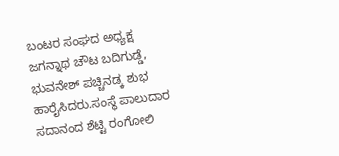ಬಂಟರ ಸಂಘದ ಅಧ್ಯಕ್ಷ ಜಗನ್ನಾಥ ಚೌಟ ಬದಿಗುಡ್ಡೆ, ಭುವನೇಶ್ ಪಚ್ಚಿನಡ್ಕ ಶುಭ ಹಾರೈಸಿದರು.ಸಂಸ್ಥೆ ಪಾಲುದಾರ ಸದಾನಂದ ಶೆಟ್ಟಿ ರಂಗೋಲಿ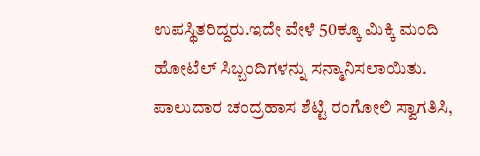ಉಪಸ್ಥಿತರಿದ್ದರು.ಇದೇ ವೇಳೆ 50ಕ್ಕೂ ಮಿಕ್ಕಿ ಮಂದಿ ಹೋಟೆಲ್ ಸಿಬ್ಬಂದಿಗಳನ್ನು ಸನ್ಮಾನಿಸಲಾಯಿತು.
ಪಾಲುದಾರ ಚಂದ್ರಹಾಸ ಶೆಟ್ಟಿ ರಂಗೋಲಿ ಸ್ವಾಗತಿಸಿ,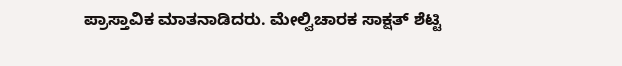ಪ್ರಾಸ್ತಾವಿಕ ಮಾತನಾಡಿದರು. ಮೇಲ್ವಿಚಾರಕ ಸಾಕ್ಷತ್ ಶೆಟ್ಟಿ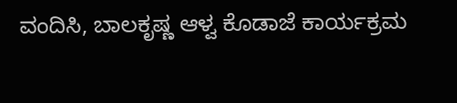ವಂದಿಸಿ, ಬಾಲಕೃಷ್ಣ ಆಳ್ವ ಕೊಡಾಜೆ ಕಾರ್ಯಕ್ರಮ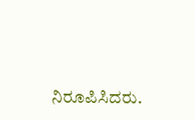ನಿರೂಪಿಸಿದರು.